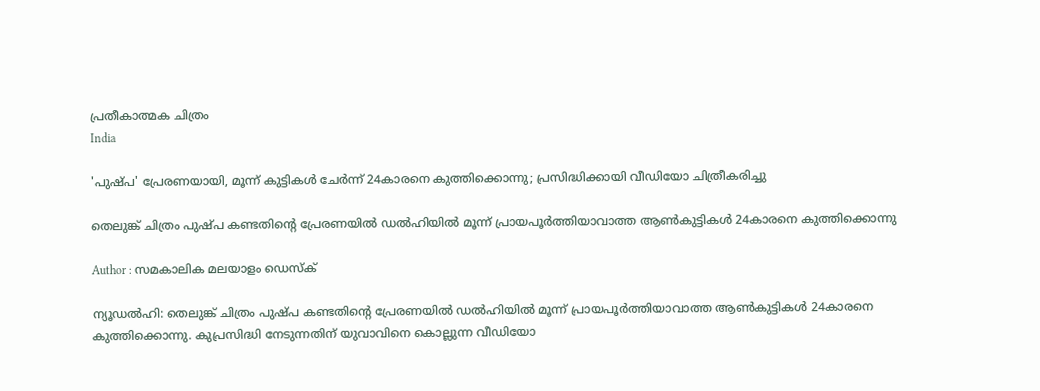പ്രതീകാത്മക ചിത്രം
India

'പുഷ്പ' പ്രേരണയായി, മൂന്ന് കുട്ടികള്‍ ചേര്‍ന്ന് 24കാരനെ കുത്തിക്കൊന്നു; പ്രസിദ്ധിക്കായി വീഡിയോ ചിത്രീകരിച്ചു

തെലുങ്ക് ചിത്രം പുഷ്പ കണ്ടതിന്റെ പ്രേരണയില്‍ ഡല്‍ഹിയില്‍ മൂന്ന് പ്രായപൂര്‍ത്തിയാവാത്ത ആണ്‍കുട്ടികള്‍ 24കാരനെ കുത്തിക്കൊന്നു

Author : സമകാലിക മലയാളം ഡെസ്ക്

ന്യൂഡല്‍ഹി: തെലുങ്ക് ചിത്രം പുഷ്പ കണ്ടതിന്റെ പ്രേരണയില്‍ ഡല്‍ഹിയില്‍ മൂന്ന് പ്രായപൂര്‍ത്തിയാവാത്ത ആണ്‍കുട്ടികള്‍ 24കാരനെ കുത്തിക്കൊന്നു. കുപ്രസിദ്ധി നേടുന്നതിന് യുവാവിനെ കൊല്ലുന്ന വീഡിയോ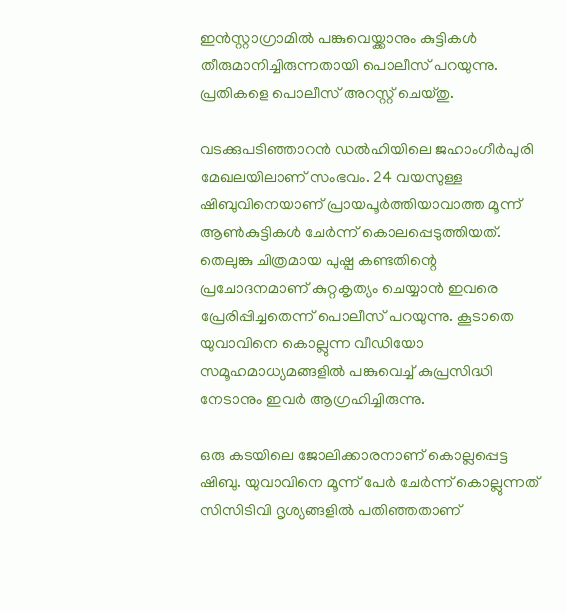ഇന്‍സ്റ്റാഗ്രാമില്‍ പങ്കുവെയ്ക്കാനും കുട്ടികള്‍ തീരുമാനിച്ചിരുന്നതായി പൊലീസ് പറയുന്നു. പ്രതികളെ പൊലീസ് അറസ്റ്റ് ചെയ്തു.

വടക്കുപടിഞ്ഞാറന്‍ ഡല്‍ഹിയിലെ ജഹാംഗീര്‍പുരി മേഖലയിലാണ് സംഭവം. 24 വയസുള്ള ഷിബുവിനെയാണ് പ്രായപൂര്‍ത്തിയാവാത്ത മൂന്ന് ആണ്‍കുട്ടികള്‍ ചേര്‍ന്ന് കൊലപ്പെടുത്തിയത്. തെലുങ്കു ചിത്രമായ പുഷ്പ കണ്ടതിന്റെ പ്രചോദനമാണ് കുറ്റകൃത്യം ചെയ്യാന്‍ ഇവരെ പ്രേരിപ്പിച്ചതെന്ന് പൊലീസ് പറയുന്നു. കൂടാതെ യുവാവിനെ കൊല്ലുന്ന വീഡിയോ സമൂഹമാധ്യമങ്ങളില്‍ പങ്കുവെച്ച് കുപ്രസിദ്ധി നേടാനും ഇവര്‍ ആഗ്രഹിച്ചിരുന്നു.

ഒരു കടയിലെ ജോലിക്കാരനാണ് കൊല്ലപ്പെട്ട ഷിബു. യുവാവിനെ മൂന്ന് പേര്‍ ചേര്‍ന്ന് കൊല്ലുന്നത് സിസിടിവി ദൃശ്യങ്ങളില്‍ പതിഞ്ഞതാണ്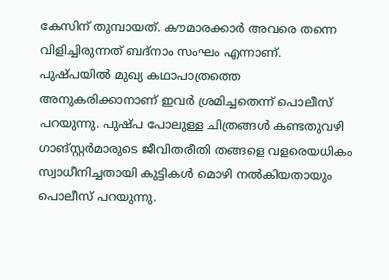കേസിന് തുമ്പായത്. കൗമാരക്കാര്‍ അവരെ തന്നെ വിളിച്ചിരുന്നത് ബദ്‌നാം സംഘം എന്നാണ്. പുഷ്പയില്‍ മുഖ്യ കഥാപാത്രത്തെ അനുകരിക്കാനാണ് ഇവര്‍ ശ്രമിച്ചതെന്ന് പൊലീസ് പറയുന്നു. പുഷ്പ പോലുള്ള ചിത്രങ്ങള്‍ കണ്ടതുവഴി ഗാങ്സ്റ്റര്‍മാരുടെ ജീവിതരീതി തങ്ങളെ വളരെയധികം സ്വാധീനിച്ചതായി കുട്ടികള്‍ മൊഴി നല്‍കിയതായും പൊലീസ് പറയുന്നു.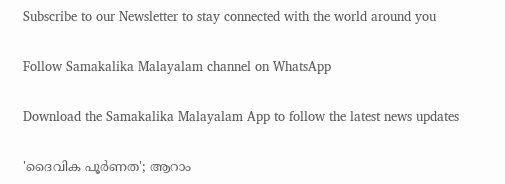Subscribe to our Newsletter to stay connected with the world around you

Follow Samakalika Malayalam channel on WhatsApp

Download the Samakalika Malayalam App to follow the latest news updates

'ദൈവിക പൂര്‍ണത'; ആറാം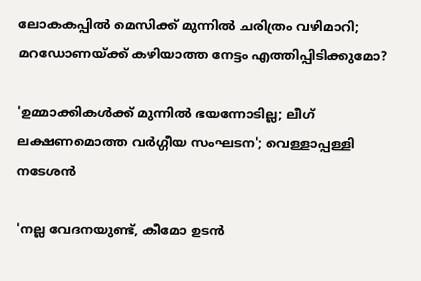ലോകകപ്പില്‍ മെസിക്ക് മുന്നില്‍ ചരിത്രം വഴിമാറി; മറഡോണയ്ക്ക് കഴിയാത്ത നേട്ടം എത്തിപ്പിടിക്കുമോ?

'ഉമ്മാക്കികൾക്ക് മുന്നിൽ ഭയന്നോടില്ല; ലീഗ് ലക്ഷണമൊത്ത വർഗ്ഗീയ സംഘടന'; വെള്ളാപ്പള്ളി നടേശൻ

'നല്ല വേദനയുണ്ട്, കീമോ ഉടൻ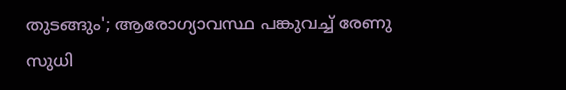തുടങ്ങും'; ആരോഗ്യാവസ്ഥ പങ്കുവച്ച് രേണു സുധി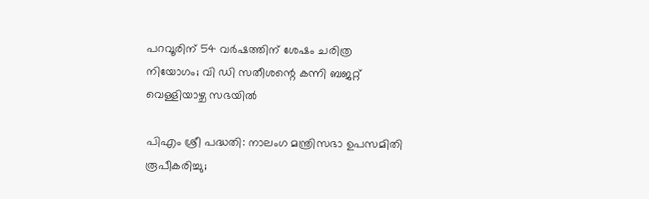പറവൂരിന് 54 വർഷത്തിന് ശേഷം ചരിത്ര നിയോഗം; വി ഡി സതീശന്റെ കന്നി ബജറ്റ് വെള്ളിയാഴ്ച സഭയിൽ

പിഎം ശ്രീ പദ്ധതി: നാലംഗ മന്ത്രിസഭാ ഉപസമിതി രൂപീകരിച്ചു;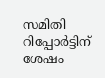സമിതി റിപ്പോര്‍ട്ടിന് ശേഷം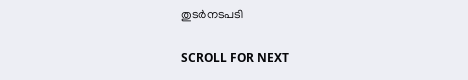തുടര്‍നടപടി

SCROLL FOR NEXT